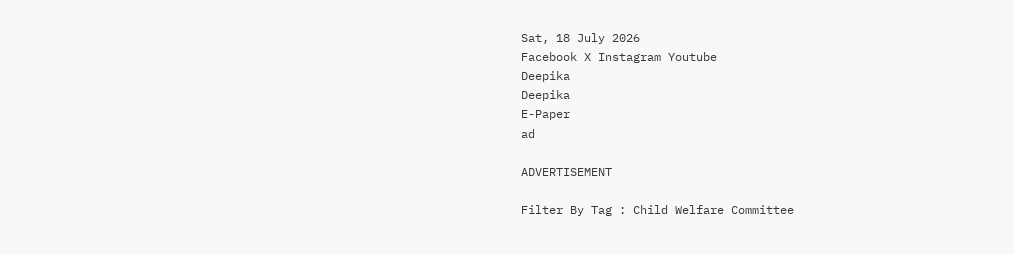Sat, 18 July 2026
Facebook X Instagram Youtube
Deepika
Deepika
E-Paper
ad

ADVERTISEMENT

Filter By Tag : Child Welfare Committee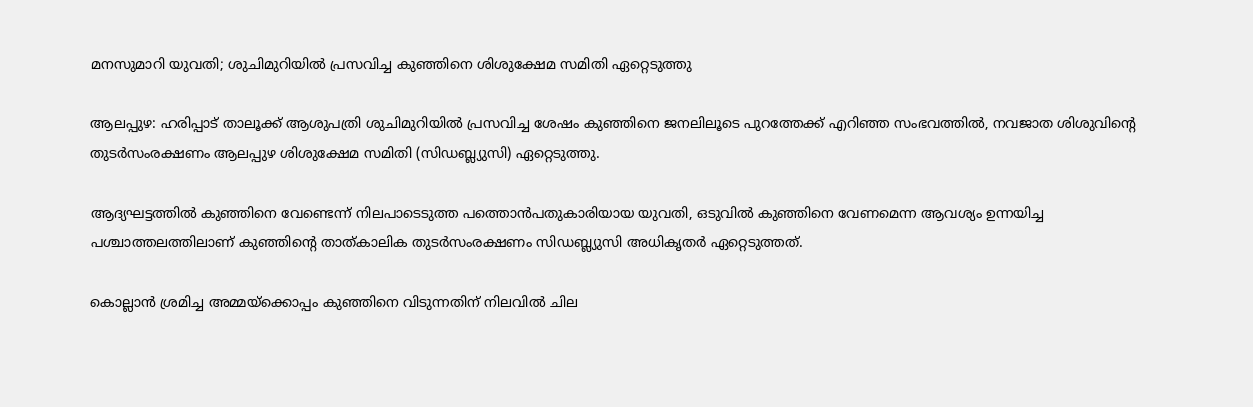മനസുമാറി യുവതി; ശുചിമുറിയിൽ പ്രസവിച്ച കുഞ്ഞിനെ ശിശുക്ഷേമ സമിതി ഏറ്റെടുത്തു

ആലപ്പുഴ: ഹരിപ്പാട് താലൂക്ക് ആശുപത്രി ശുചിമുറിയിൽ പ്രസവിച്ച ശേഷം കുഞ്ഞിനെ ജനലിലൂടെ പുറത്തേക്ക് എറിഞ്ഞ സംഭവത്തിൽ, നവജാത ശിശുവിന്‍റെ തുടർസംരക്ഷണം ആലപ്പുഴ ശിശുക്ഷേമ സമിതി (സിഡബ്ല്യുസി) ഏറ്റെടുത്തു.

ആദ്യഘട്ടത്തിൽ കുഞ്ഞിനെ വേണ്ടെന്ന് നിലപാടെടുത്ത പത്തൊൻപതുകാരിയായ യുവതി, ഒടുവിൽ കുഞ്ഞിനെ വേണമെന്ന ആവശ്യം ഉന്നയിച്ച പശ്ചാത്തലത്തിലാണ് കുഞ്ഞിന്‍റെ താത്കാലിക തുടർസംരക്ഷണം സിഡബ്ല്യുസി അധികൃതർ ഏറ്റെടുത്തത്.

കൊല്ലാൻ ശ്രമിച്ച അമ്മയ്‌ക്കൊപ്പം കുഞ്ഞിനെ വിടുന്നതിന് നിലവിൽ ചില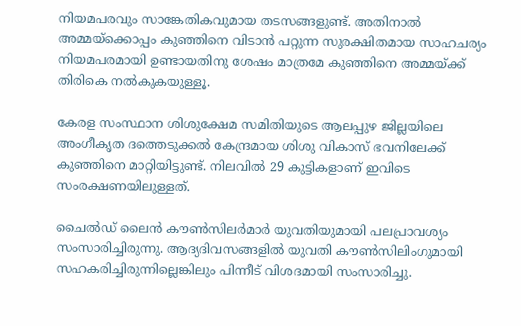നിയമപരവും സാങ്കേതികവുമായ തടസങ്ങളുണ്ട്. അതിനാൽ അമ്മയ്‌ക്കൊപ്പം കുഞ്ഞിനെ വിടാൻ പറ്റുന്ന സുരക്ഷിതമായ സാഹചര്യം നിയമപരമായി ഉണ്ടായതിനു ശേഷം മാത്രമേ കുഞ്ഞിനെ അമ്മയ്ക്ക് തിരികെ നൽകുകയുള്ളൂ.

കേരള സംസ്ഥാന ശിശുക്ഷേമ സമിതിയുടെ ആലപ്പുഴ ജില്ലയിലെ അംഗീകൃത ദത്തെടുക്കൽ കേന്ദ്രമായ ശിശു വികാസ് ഭവനിലേക്ക് കുഞ്ഞിനെ മാറ്റിയിട്ടുണ്ട്. നിലവിൽ 29 കുട്ടികളാണ് ഇവിടെ സംരക്ഷണയിലുള്ളത്.

ചൈൽഡ് ലൈൻ കൗൺസിലർമാർ യുവതിയുമായി പലപ്രാവശ്യം സംസാരിച്ചിരുന്നു. ആദ്യദിവസങ്ങളിൽ യുവതി കൗൺസിലിംഗുമായി സഹകരിച്ചിരുന്നില്ലെങ്കിലും പിന്നീട് വിശദമായി സംസാരിച്ചു.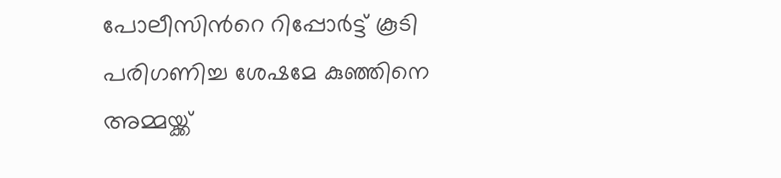പോലീസിന്‍റെ റിപ്പോർട്ട് കൂടി പരിഗണിച്ച ശേഷമേ കുഞ്ഞിനെ അമ്മയ്ക്ക്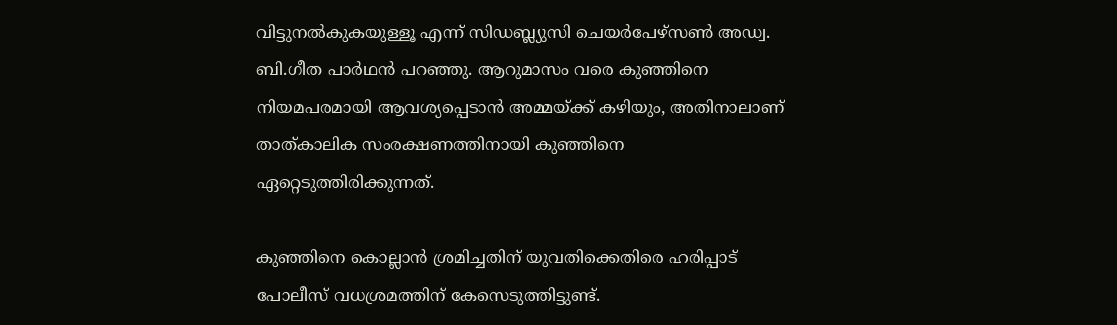വിട്ടുനൽകുകയുള്ളൂ എന്ന് സിഡബ്ല്യുസി ചെയർപേഴ്സൺ അഡ്വ. ബി.ഗീത പാർഥൻ പറഞ്ഞു. ആറുമാസം വരെ കുഞ്ഞിനെ നിയമപരമായി ആവശ്യപ്പെടാൻ അമ്മയ്ക്ക് കഴിയും, അതിനാലാണ് താത്കാലിക സംരക്ഷണത്തിനായി കുഞ്ഞിനെ ഏറ്റെടുത്തിരിക്കുന്നത്.

കുഞ്ഞിനെ കൊല്ലാൻ ശ്രമിച്ചതിന് യുവതിക്കെതിരെ ഹരിപ്പാട് പോലീസ് വധശ്രമത്തിന് കേസെടുത്തിട്ടുണ്ട്.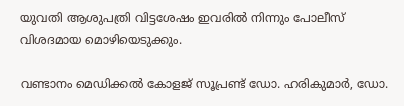യുവതി ആശുപത്രി വിട്ടശേഷം ഇവരിൽ നിന്നും പോലീസ് വിശദമായ മൊഴിയെടുക്കും.

വണ്ടാനം മെഡിക്കൽ കോളജ് സൂപ്രണ്ട് ഡോ. ഹരികുമാർ, ഡോ.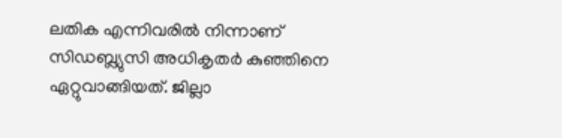ലതിക എന്നിവരിൽ നിന്നാണ് സിഡബ്ല്യുസി അധികൃതർ കുഞ്ഞിനെ ഏറ്റുവാങ്ങിയത്. ജില്ലാ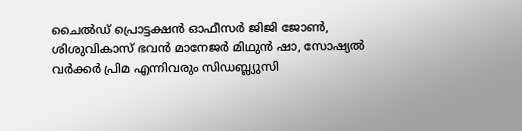ചൈൽഡ് പ്രൊട്ടക്ഷൻ ഓഫീസർ ജിജി ജോൺ, ശിശുവികാസ് ഭവൻ മാനേജർ മിഥുൻ ഷാ, സോഷ്യൽ വർക്കർ പ്രിമ എന്നിവരും സിഡബ്ല്യുസി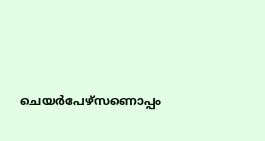ചെയർപേഴ്സണൊപ്പം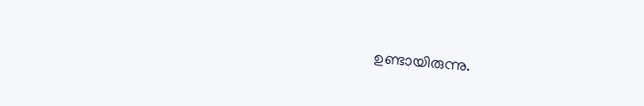ഉണ്ടായിരുന്നു.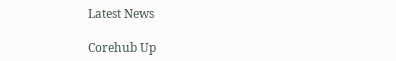Latest News

Corehub Up